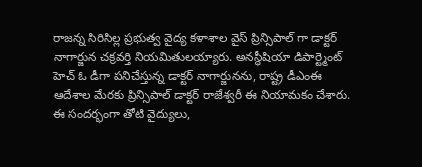రాజన్న సిరిసిల్ల ప్రభుత్వ వైద్య కళాశాల వైస్ ప్రిన్సిపాల్ గా డాక్టర్ నాగార్జున చక్రవర్తి నియమితులయ్యారు. అనస్థీషియా డిపార్ట్మెంట్ హెచ్ ఓ డీగా పనిచేస్తున్న డాక్టర్ నాగార్జునను, రాష్ట్ర డీఎంఈ ఆదేశాల మేరకు ప్రిన్సిపాల్ డాక్టర్ రాజేశ్వరీ ఈ నియామకం చేశారు. ఈ సందర్భంగా తోటి వైద్యులు,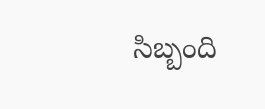సిబ్బంది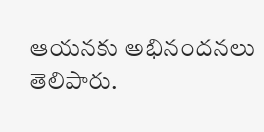ఆయనకు అభినందనలు తెలిపారు.